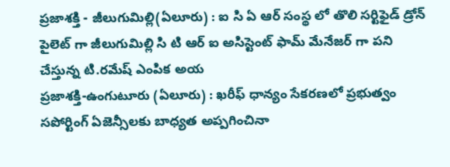ప్రజాశక్తి - జీలుగుమిల్లి(ఏలూరు) : ఐ సి ఏ ఆర్ సంస్థ లో తొలి సర్టిఫైడ్ డ్రోన్ పైలెట్ గా జీలుగుమిల్లి సి టి ఆర్ ఐ అసిస్టెంట్ ఫామ్ మేనేజర్ గా పని చేస్తున్న టి.రమేష్ ఎంపిక అయ
ప్రజాశక్తి-ఉంగుటూరు (ఏలూరు) : ఖరీఫ్ ధాన్యం సేకరణలో ప్రభుత్వం సపోర్టింగ్ ఏజెన్సీలకు బాధ్యత అప్పగించినా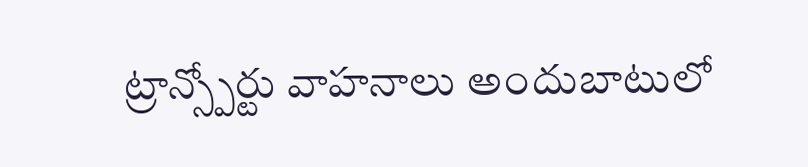ట్రాన్స్పోర్టు వాహనాలు అందుబాటులో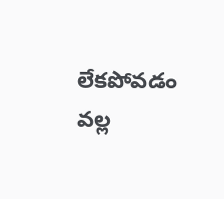లేకపోవడం వల్ల